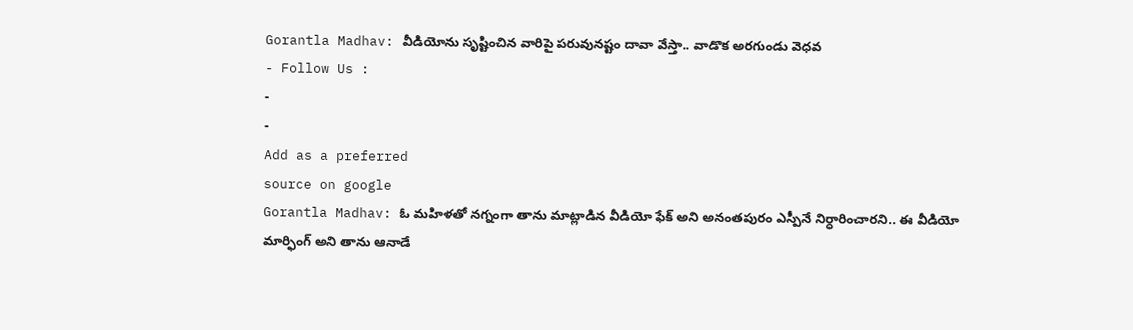Gorantla Madhav: వీడియోను సృష్టించిన వారిపై పరువునష్టం దావా వేస్తా.. వాడొక అరగుండు వెధవ
- Follow Us :
-
-
Add as a preferred
source on google
Gorantla Madhav: ఓ మహిళతో నగ్నంగా తాను మాట్లాడిన వీడియో ఫేక్ అని అనంతపురం ఎస్పీనే నిర్ధారించారని.. ఈ వీడియో మార్ఫింగ్ అని తాను ఆనాడే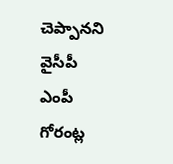చెప్పానని వైసీపీ ఎంపీ గోరంట్ల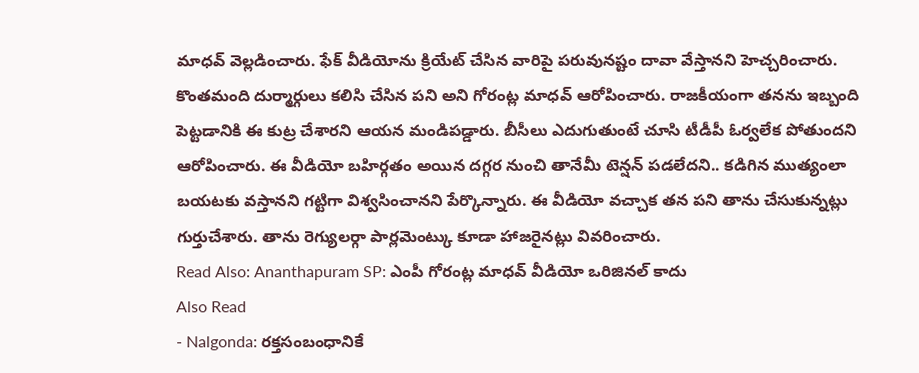మాధవ్ వెల్లడించారు. ఫేక్ వీడియోను క్రియేట్ చేసిన వారిపై పరువునష్టం దావా వేస్తానని హెచ్చరించారు. కొంతమంది దుర్మార్గులు కలిసి చేసిన పని అని గోరంట్ల మాధవ్ ఆరోపించారు. రాజకీయంగా తనను ఇబ్బంది పెట్టడానికి ఈ కుట్ర చేశారని ఆయన మండిపడ్డారు. బీసీలు ఎదుగుతుంటే చూసి టీడీపీ ఓర్వలేక పోతుందని ఆరోపించారు. ఈ వీడియో బహిర్గతం అయిన దగ్గర నుంచి తానేమీ టెన్షన్ పడలేదని.. కడిగిన ముత్యంలా బయటకు వస్తానని గట్టిగా విశ్వసించానని పేర్కొన్నారు. ఈ వీడియో వచ్చాక తన పని తాను చేసుకున్నట్లు గుర్తుచేశారు. తాను రెగ్యులర్గా పార్లమెంట్కు కూడా హాజరైనట్లు వివరించారు.
Read Also: Ananthapuram SP: ఎంపీ గోరంట్ల మాధవ్ వీడియో ఒరిజినల్ కాదు
Also Read
- Nalgonda: రక్తసంబంధానికే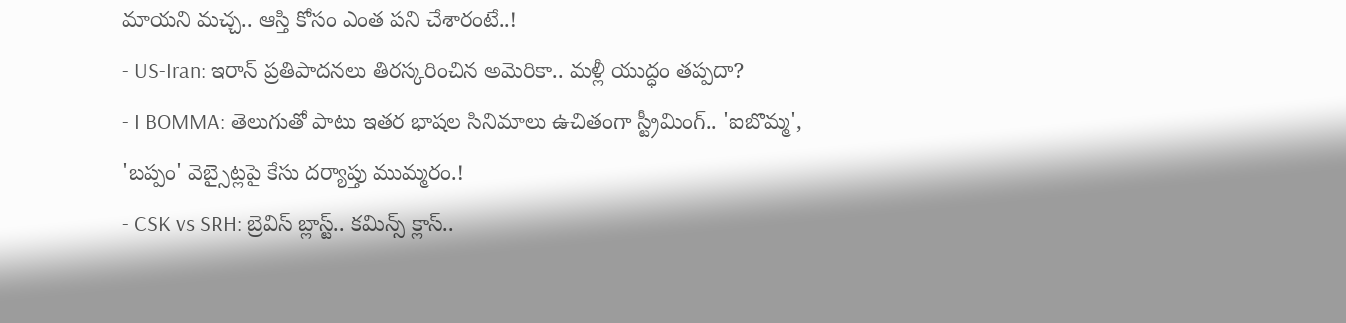మాయని మచ్చ.. ఆస్తి కోసం ఎంత పని చేశారంటే..!
- US-Iran: ఇరాన్ ప్రతిపాదనలు తిరస్కరించిన అమెరికా.. మళ్లీ యుద్ధం తప్పదా?
- I BOMMA: తెలుగుతో పాటు ఇతర భాషల సినిమాలు ఉచితంగా స్ట్రీమింగ్.. 'ఐబొమ్మ', 'బప్పం' వెబ్సైట్లపై కేసు దర్యాప్తు ముమ్మరం.!
- CSK vs SRH: బ్రెవిస్ బ్లాస్ట్.. కమిన్స్ క్లాస్..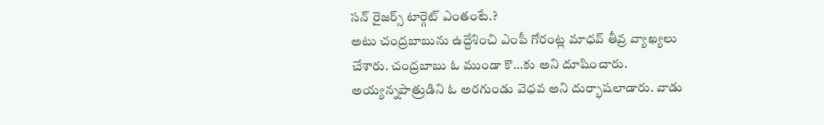సన్ రైజర్స్ టార్గెట్ ఎంతంటే.?
అటు చంద్రబాబును ఉద్దేశించి ఎంపీ గోరంట్ల మాధవ్ తీవ్ర వ్యాఖ్యలు చేశారు. చంద్రబాబు ఓ ముండా కొ…కు అని దూషించారు. అయ్యన్నపాత్రుడిని ఓ అరగుండు వెధవ అని దుర్భాషలాడారు. వాడు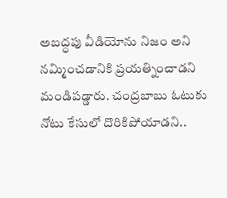అబద్ధపు వీడియోను నిజం అని నమ్మించడానికి ప్రయత్నించాడని మండిపడ్డారు. చంద్రబాబు ఓటుకు నోటు కేసులో దొరికిపోయాడని..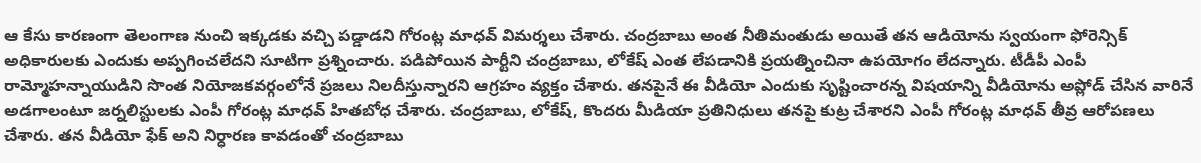ఆ కేసు కారణంగా తెలంగాణ నుంచి ఇక్కడకు వచ్చి పడ్డాడని గోరంట్ల మాధవ్ విమర్శలు చేశారు. చంద్రబాబు అంత నీతిమంతుడు అయితే తన ఆడియోను స్వయంగా ఫోరెన్సిక్ అధికారులకు ఎందుకు అప్పగించలేదని సూటిగా ప్రశ్నించారు. పడిపోయిన పార్టీని చంద్రబాబు, లోకేష్ ఎంత లేపడానికి ప్రయత్నించినా ఉపయోగం లేదన్నారు. టీడీపీ ఎంపీ రామ్మోహన్నాయుడిని సొంత నియోజకవర్గంలోనే ప్రజలు నిలదీస్తున్నారని ఆగ్రహం వ్యక్తం చేశారు. తనపైనే ఈ వీడియో ఎందుకు సృష్టించారన్న విషయాన్ని వీడియోను అప్లోడ్ చేసిన వారినే అడగాలంటూ జర్నలిస్టులకు ఎంపీ గోరంట్ల మాధవ్ హితబోధ చేశారు. చంద్రబాబు, లోకేష్, కొందరు మీడియా ప్రతినిధులు తనపై కుట్ర చేశారని ఎంపీ గోరంట్ల మాధవ్ తీవ్ర ఆరోపణలు చేశారు. తన వీడియో ఫేక్ అని నిర్ధారణ కావడంతో చంద్రబాబు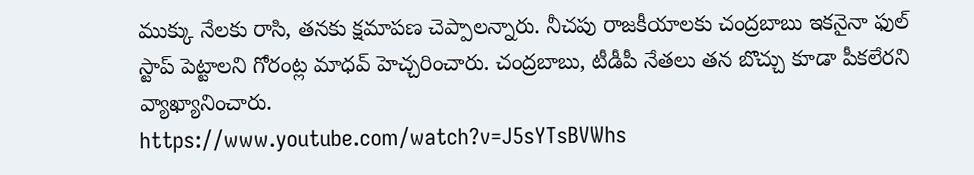ముక్కు నేలకు రాసి, తనకు క్షమాపణ చెప్పాలన్నారు. నీచపు రాజకీయాలకు చంద్రబాబు ఇకనైనా ఫుల్ స్టాప్ పెట్టాలని గోరంట్ల మాధవ్ హెచ్చరించారు. చంద్రబాబు, టీడీపీ నేతలు తన బొచ్చు కూడా పీకలేరని వ్యాఖ్యానించారు.
https://www.youtube.com/watch?v=J5sYTsBVWhs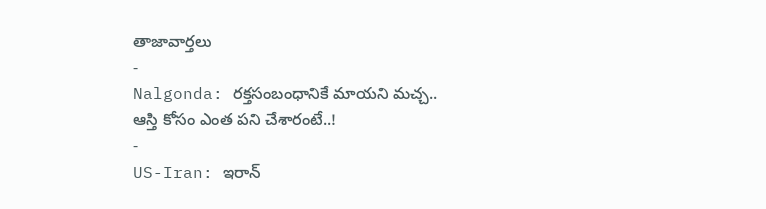తాజావార్తలు
-
Nalgonda: రక్తసంబంధానికే మాయని మచ్చ.. ఆస్తి కోసం ఎంత పని చేశారంటే..!
-
US-Iran: ఇరాన్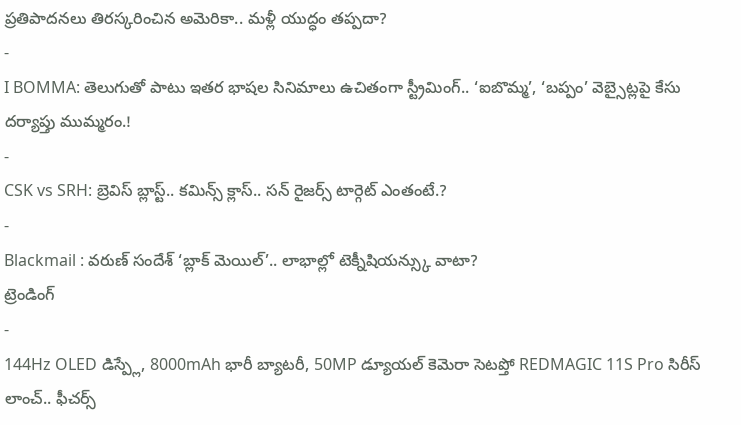ప్రతిపాదనలు తిరస్కరించిన అమెరికా.. మళ్లీ యుద్ధం తప్పదా?
-
I BOMMA: తెలుగుతో పాటు ఇతర భాషల సినిమాలు ఉచితంగా స్ట్రీమింగ్.. ‘ఐబొమ్మ’, ‘బప్పం’ వెబ్సైట్లపై కేసు దర్యాప్తు ముమ్మరం.!
-
CSK vs SRH: బ్రెవిస్ బ్లాస్ట్.. కమిన్స్ క్లాస్.. సన్ రైజర్స్ టార్గెట్ ఎంతంటే.?
-
Blackmail : వరుణ్ సందేశ్ ‘బ్లాక్ మెయిల్’.. లాభాల్లో టెక్నీషియన్స్కు వాటా?
ట్రెండింగ్
-
144Hz OLED డిస్ప్లే, 8000mAh భారీ బ్యాటరీ, 50MP డ్యూయల్ కెమెరా సెటప్తో REDMAGIC 11S Pro సిరీస్ లాంచ్.. ఫీచర్స్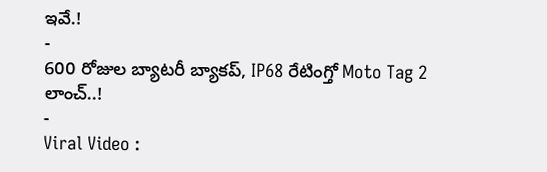ఇవే.!
-
600 రోజుల బ్యాటరీ బ్యాకప్, IP68 రేటింగ్తో Moto Tag 2 లాంచ్..!
-
Viral Video :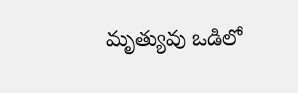మృత్యువు ఒడిలో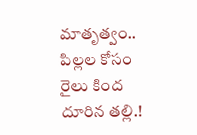మాతృత్వం.. పిల్లల కోసం రైలు కింద దూరిన తల్లి.!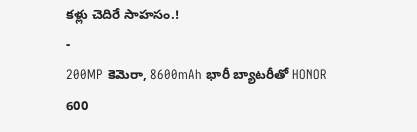కళ్లు చెదిరే సాహసం.!
-
200MP కెమెరా, 8600mAh భారీ బ్యాటరీతో HONOR 600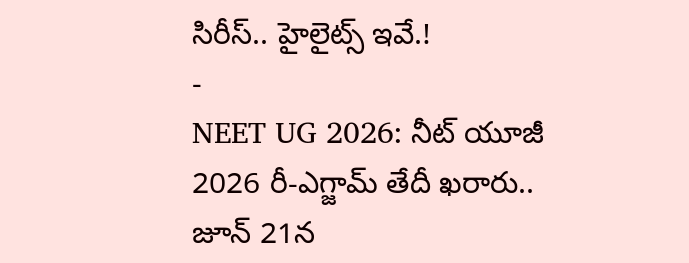సిరీస్.. హైలైట్స్ ఇవే.!
-
NEET UG 2026: నీట్ యూజీ 2026 రీ-ఎగ్జామ్ తేదీ ఖరారు.. జూన్ 21న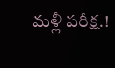మళ్లీ పరీక్ష.!